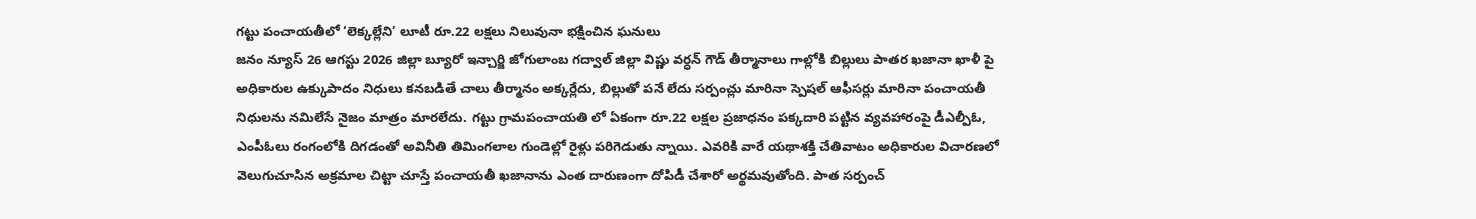గట్టు పంచాయతీలో ‘లెక్కల్లేని’ లూటీ రూ.22 లక్షలు నిలువునా భక్షించిన ఘనులు
జనం న్యూస్ 26 ఆగస్టు 2026 జిల్లా బ్యూరో ఇన్చార్జి జోగులాంబ గద్వాల్ జిల్లా విష్ణు వర్ధన్ గౌడ్ తీర్మానాలు గాల్లోకి బిల్లులు పాతర ఖజానా ఖాళీ పై అధికారుల ఉక్కుపాదం నిధులు కనబడితే చాలు తీర్మానం అక్కర్లేదు, బిల్లుతో పనే లేదు సర్పంచ్లు మారినా స్పెషల్ ఆఫీసర్లు మారినా పంచాయతీ నిధులను నమిలేసే నైజం మాత్రం మారలేదు. గట్టు గ్రామపంచాయతి లో ఏకంగా రూ.22 లక్షల ప్రజాధనం పక్కదారి పట్టిన వ్యవహారంపై డీఎల్పీఓ, ఎంపీఓలు రంగంలోకి దిగడంతో అవినీతి తిమింగలాల గుండెల్లో రైళ్లు పరిగెడుతు న్నాయి. ఎవరికి వారే యథాశక్తి చేతివాటం అధికారుల విచారణలో వెలుగుచూసిన అక్రమాల చిట్టా చూస్తే పంచాయతీ ఖజానాను ఎంత దారుణంగా దోపిడీ చేశారో అర్థమవుతోంది. పాత సర్పంచ్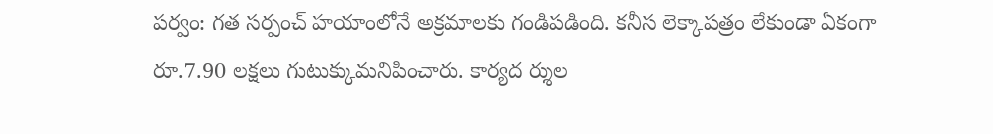పర్వం: గత సర్పంచ్ హయాంలోనే అక్రమాలకు గండిపడింది. కనీస లెక్కాపత్రం లేకుండా ఏకంగా రూ.7.90 లక్షలు గుటుక్కుమనిపించారు. కార్యద ర్శుల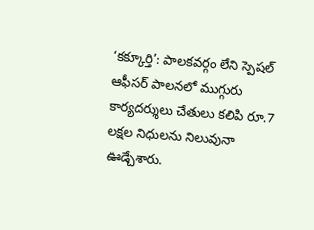‘కక్కూర్తి’: పాలకవర్గం లేని స్పెషల్ ఆఫీసర్ పాలనలో ముగ్గురు కార్యదర్శులు చేతులు కలిపి రూ.7 లక్షల నిధులను నిలువునా ఊడ్చేశారు.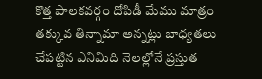కొత్త పాలకవర్గం దోపిడీ మేము మాత్రం తక్కువ తిన్నామా అన్నట్లు బాధ్యతలు చేపట్టిన ఎనిమిది నెలల్లోనే ప్రస్తుత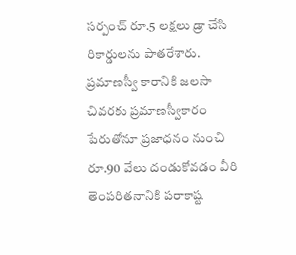సర్పంచ్ రూ.5 లక్షలు డ్రా చేసి రికార్డులను పాతరేశారు. ప్రమాణస్వీ కారానికి జలసా చివరకు ప్రమాణస్వీకారం పేరుతోనూ ప్రజాధనం నుంచి రూ.90 వేలు దండుకోవడం వీరి తెంపరితనానికి పరాకాష్ట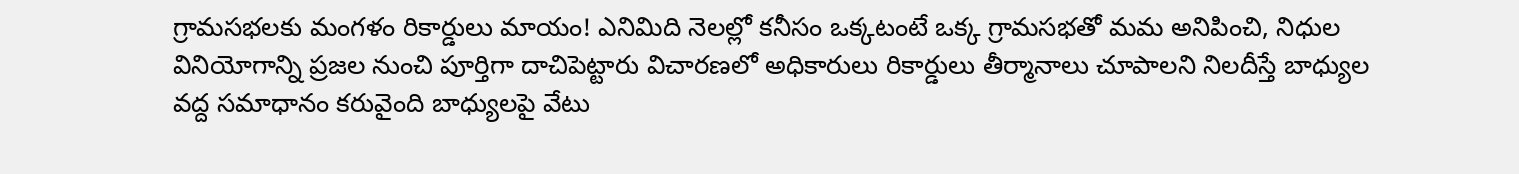గ్రామసభలకు మంగళం రికార్డులు మాయం! ఎనిమిది నెలల్లో కనీసం ఒక్కటంటే ఒక్క గ్రామసభతో మమ అనిపించి, నిధుల వినియోగాన్ని ప్రజల నుంచి పూర్తిగా దాచిపెట్టారు విచారణలో అధికారులు రికార్డులు తీర్మానాలు చూపాలని నిలదీస్తే బాధ్యుల వద్ద సమాధానం కరువైంది బాధ్యులపై వేటు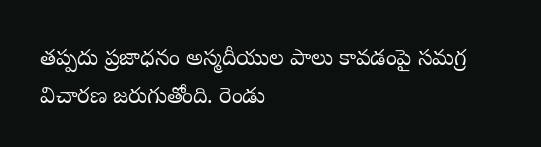తప్పదు ప్రజాధనం అస్మదీయుల పాలు కావడంపై సమగ్ర విచారణ జరుగుతోంది. రెండు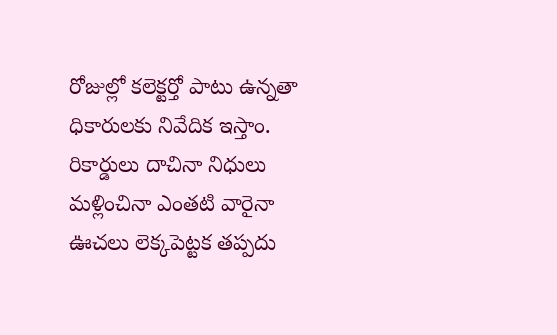రోజుల్లో కలెక్టర్తో పాటు ఉన్నతా ధికారులకు నివేదిక ఇస్తాం. రికార్డులు దాచినా నిధులు మళ్లించినా ఎంతటి వారైనా ఊచలు లెక్కపెట్టక తప్పదు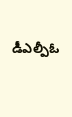డీఎల్పీఓ